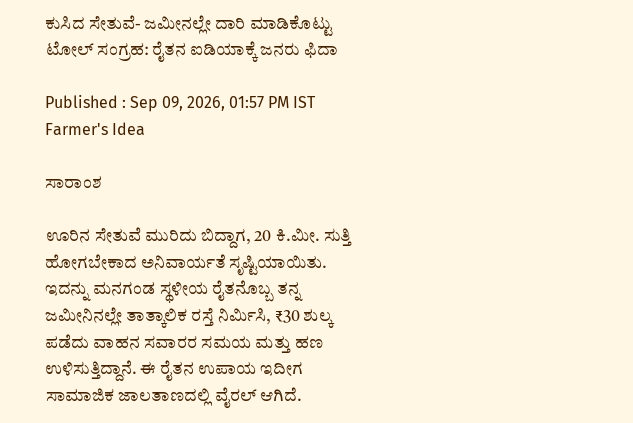ಕುಸಿದ ಸೇತುವೆ- ಜಮೀನಲ್ಲೇ ದಾರಿ ಮಾಡಿಕೊಟ್ಟು ಟೋಲ್ ಸಂಗ್ರಹ: ರೈತನ ಐಡಿಯಾಕ್ಕೆ ಜನರು ಫಿದಾ

Published : Sep 09, 2026, 01:57 PM IST
Farmer's Idea

ಸಾರಾಂಶ

ಊರಿನ ಸೇತುವೆ ಮುರಿದು ಬಿದ್ದಾಗ, 20 ಕಿ.ಮೀ. ಸುತ್ತಿ ಹೋಗಬೇಕಾದ ಅನಿವಾರ್ಯತೆ ಸೃಷ್ಟಿಯಾಯಿತು. ಇದನ್ನು ಮನಗಂಡ ಸ್ಥಳೀಯ ರೈತನೊಬ್ಬ ತನ್ನ ಜಮೀನಿನಲ್ಲೇ ತಾತ್ಕಾಲಿಕ ರಸ್ತೆ ನಿರ್ಮಿಸಿ, ₹30 ಶುಲ್ಕ ಪಡೆದು ವಾಹನ ಸವಾರರ ಸಮಯ ಮತ್ತು ಹಣ ಉಳಿಸುತ್ತಿದ್ದಾನೆ. ಈ ರೈತನ ಉಪಾಯ ಇದೀಗ ಸಾಮಾಜಿಕ ಜಾಲತಾಣದಲ್ಲಿ ವೈರಲ್ ಆಗಿದೆ.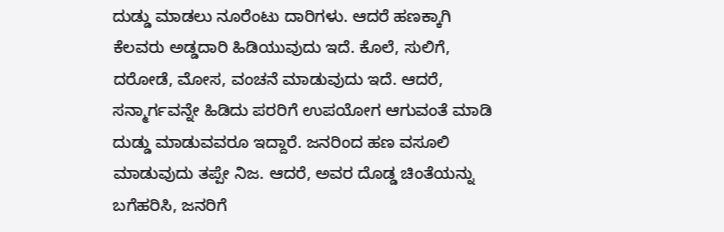ದುಡ್ಡು ಮಾಡಲು ನೂರೆಂಟು ದಾರಿಗಳು. ಆದರೆ ಹಣಕ್ಕಾಗಿ ಕೆಲವರು ಅಡ್ಡದಾರಿ ಹಿಡಿಯುವುದು ಇದೆ. ಕೊಲೆ, ಸುಲಿಗೆ, ದರೋಡೆ, ಮೋಸ, ವಂಚನೆ ಮಾಡುವುದು ಇದೆ. ಆದರೆ, ಸನ್ಮಾರ್ಗವನ್ನೇ ಹಿಡಿದು ಪರರಿಗೆ ಉಪಯೋಗ ಆಗುವಂತೆ ಮಾಡಿ ದುಡ್ಡು ಮಾಡುವವರೂ ಇದ್ದಾರೆ. ಜನರಿಂದ ಹಣ ವಸೂಲಿ ಮಾಡುವುದು ತಪ್ಪೇ ನಿಜ. ಆದರೆ, ಅವರ ದೊಡ್ಡ ಚಿಂತೆಯನ್ನು ಬಗೆಹರಿಸಿ, ಜನರಿಗೆ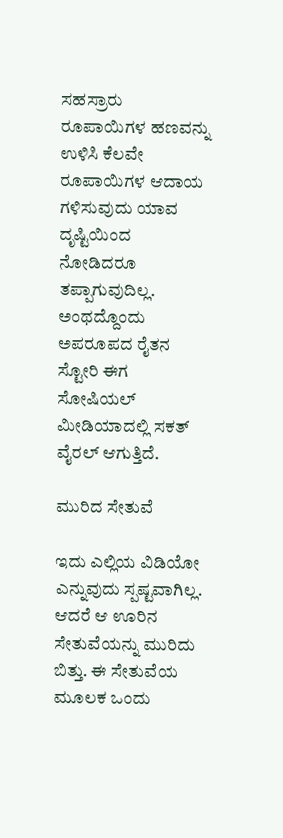ಸಹಸ್ರಾರು ರೂಪಾಯಿಗಳ ಹಣವನ್ನು ಉಳಿಸಿ ಕೆಲವೇ ರೂಪಾಯಿಗಳ ಆದಾಯ ಗಳಿಸುವುದು ಯಾವ ದೃಷ್ಟಿಯಿಂದ ನೋಡಿದರೂ ತಪ್ಪಾಗುವುದಿಲ್ಲ. ಅಂಥದ್ದೊಂದು ಅಪರೂಪದ ರೈತನ ಸ್ಟೋರಿ ಈಗ ಸೋಷಿಯಲ್ ಮೀಡಿಯಾದಲ್ಲಿ ಸಕತ್ ವೈರಲ್ ಆಗುತ್ತಿದೆ.

ಮುರಿದ ಸೇತುವೆ

ಇದು ಎಲ್ಲಿಯ ವಿಡಿಯೋ ಎನ್ನುವುದು ಸ್ಪಷ್ಟವಾಗಿಲ್ಲ. ಆದರೆ ಆ ಊರಿನ ಸೇತುವೆಯನ್ನು ಮುರಿದು ಬಿತ್ತು. ಈ ಸೇತುವೆಯ ಮೂಲಕ ಒಂದು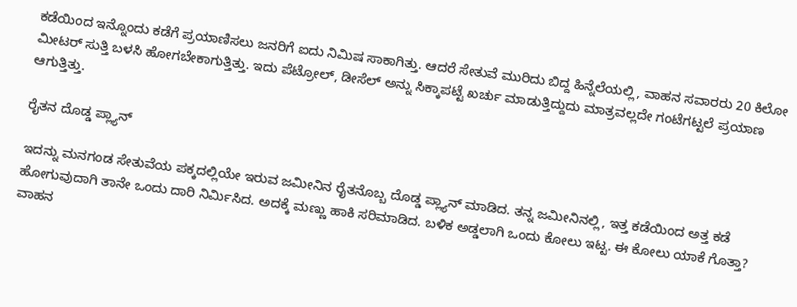ಕಡೆಯಿಂದ ಇನ್ನೊಂದು ಕಡೆಗೆ ಪ್ರಯಾಣಿಸಲು ಜನರಿಗೆ ಐದು ನಿಮಿಷ ಸಾಕಾಗಿತ್ತು. ಆದರೆ ಸೇತುವೆ ಮುರಿದು ಬಿದ್ದ ಹಿನ್ನೆಲೆಯಲ್ಲಿ, ವಾಹನ ಸವಾರರು 20 ಕಿಲೋ ಮೀಟರ್ ಸುತ್ತಿ ಬಳಸಿ ಹೋಗಬೇಕಾಗುತ್ತಿತ್ತು. ಇದು ಪೆಟ್ರೋಲ್, ಡೀಸೆಲ್ ಅನ್ನು ಸಿಕ್ಕಾಪಟ್ಟೆ ಖರ್ಚು ಮಾಡುತ್ತಿದ್ದುದು ಮಾತ್ರವಲ್ಲದೇ ಗಂಟೆಗಟ್ಟಲೆ ಪ್ರಯಾಣ ಆಗುತ್ತಿತ್ತು.

ರೈತನ ದೊಡ್ಡ ಪ್ಲ್ಯಾನ್

ಇದನ್ನು ಮನಗಂಡ ಸೇತುವೆಯ ಪಕ್ಕದಲ್ಲಿಯೇ ಇರುವ ಜಮೀನಿನ ರೈತನೊಬ್ಬ ದೊಡ್ಡ ಪ್ಲ್ಯಾನ್ ಮಾಡಿದ. ತನ್ನ ಜಮೀನಿನಲ್ಲಿ, ಇತ್ತ ಕಡೆಯಿಂದ ಅತ್ತ ಕಡೆ ಹೋಗುವುದಾಗಿ ತಾನೇ ಒಂದು ದಾರಿ ನಿರ್ಮಿಸಿದ. ಅದಕ್ಕೆ ಮಣ್ಣು ಹಾಕಿ ಸರಿಮಾಡಿದ. ಬಳಿಕ ಅಡ್ಡಲಾಗಿ ಒಂದು ಕೋಲು ಇಟ್ಟ. ಈ ಕೋಲು ಯಾಕೆ ಗೊತ್ತಾ? ವಾಹನ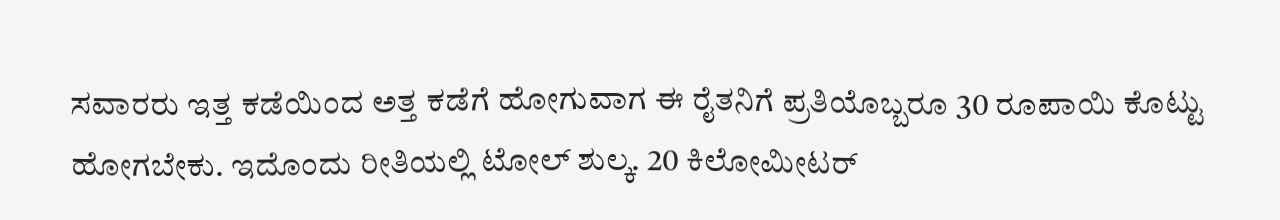ಸವಾರರು ಇತ್ತ ಕಡೆಯಿಂದ ಅತ್ತ ಕಡೆಗೆ ಹೋಗುವಾಗ ಈ ರೈತನಿಗೆ ಪ್ರತಿಯೊಬ್ಬರೂ 30 ರೂಪಾಯಿ ಕೊಟ್ಟು ಹೋಗಬೇಕು. ಇದೊಂದು ರೀತಿಯಲ್ಲಿ ಟೋಲ್ ಶುಲ್ಕ. 20 ಕಿಲೋಮೀಟರ್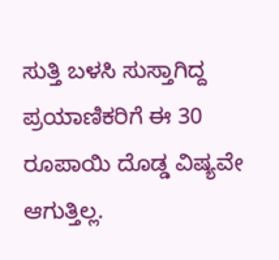ಸುತ್ತಿ ಬಳಸಿ ಸುಸ್ತಾಗಿದ್ದ ಪ್ರಯಾಣಿಕರಿಗೆ ಈ 30 ರೂಪಾಯಿ ದೊಡ್ಡ ವಿಷ್ಯವೇ ಆಗುತ್ತಿಲ್ಲ.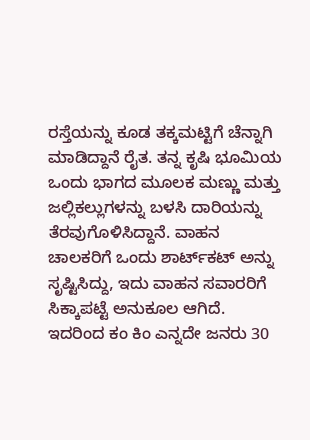ರಸ್ತೆಯನ್ನು ಕೂಡ ತಕ್ಕಮಟ್ಟಿಗೆ ಚೆನ್ನಾಗಿ ಮಾಡಿದ್ದಾನೆ ರೈತ. ತನ್ನ ಕೃಷಿ ಭೂಮಿಯ ಒಂದು ಭಾಗದ ಮೂಲಕ ಮಣ್ಣು ಮತ್ತು ಜಲ್ಲಿಕಲ್ಲುಗಳನ್ನು ಬಳಸಿ ದಾರಿಯನ್ನು ತೆರವುಗೊಳಿಸಿದ್ದಾನೆ. ವಾಹನ ಚಾಲಕರಿಗೆ ಒಂದು ಶಾರ್ಟ್‌ಕಟ್ ಅನ್ನು ಸೃಷ್ಟಿಸಿದ್ದು, ಇದು ವಾಹನ ಸವಾರರಿಗೆ ಸಿಕ್ಕಾಪಟ್ಟೆ ಅನುಕೂಲ ಆಗಿದೆ. ಇದರಿಂದ ಕಂ ಕಿಂ ಎನ್ನದೇ ಜನರು 30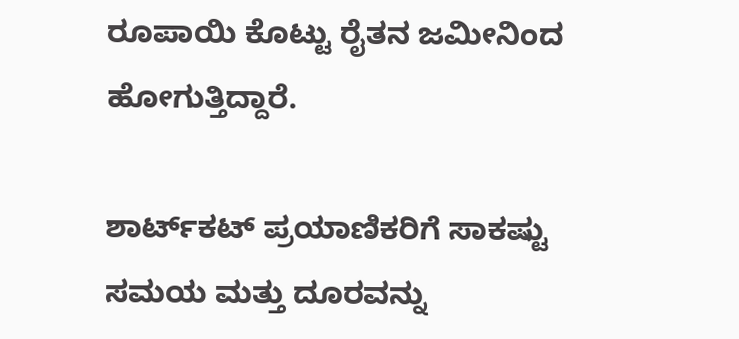ರೂಪಾಯಿ ಕೊಟ್ಟು ರೈತನ ಜಮೀನಿಂದ ಹೋಗುತ್ತಿದ್ದಾರೆ.

ಶಾರ್ಟ್‌ಕಟ್ ಪ್ರಯಾಣಿಕರಿಗೆ ಸಾಕಷ್ಟು ಸಮಯ ಮತ್ತು ದೂರವನ್ನು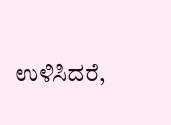ಉಳಿಸಿದರೆ,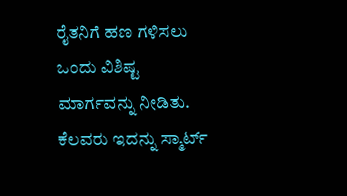ರೈತನಿಗೆ ಹಣ ಗಳಿಸಲು ಒಂದು ವಿಶಿಷ್ಟ ಮಾರ್ಗವನ್ನು ನೀಡಿತು. ಕೆಲವರು ಇದನ್ನು ಸ್ಮಾರ್ಟ್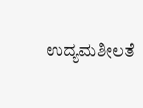ಉದ್ಯಮಶೀಲತೆ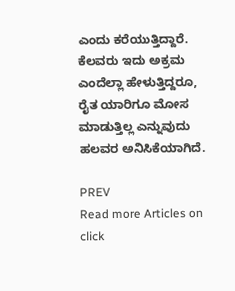ಎಂದು ಕರೆಯುತ್ತಿದ್ದಾರೆ. ಕೆಲವರು ಇದು ಅಕ್ರಮ ಎಂದೆಲ್ಲಾ ಹೇಳುತ್ತಿದ್ದರೂ, ರೈತ ಯಾರಿಗೂ ಮೋಸ ಮಾಡುತ್ತಿಲ್ಲ ಎನ್ನುವುದು ಹಲವರ ಅನಿಸಿಕೆಯಾಗಿದೆ.

PREV
Read more Articles on
click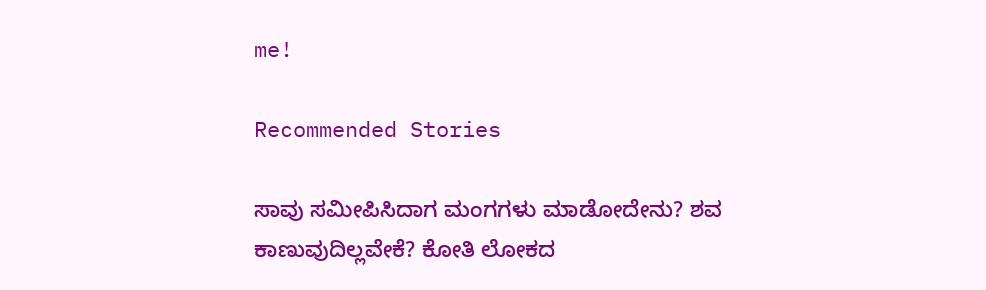me!

Recommended Stories

ಸಾವು ಸಮೀಪಿಸಿದಾಗ ಮಂಗಗಳು ಮಾಡೋದೇನು? ಶವ ಕಾಣುವುದಿಲ್ಲವೇಕೆ? ಕೋತಿ ಲೋಕದ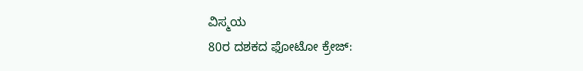ವಿಸ್ಮಯ
80ರ ದಶಕದ ಫೋಟೋ ಕ್ರೇಜ್: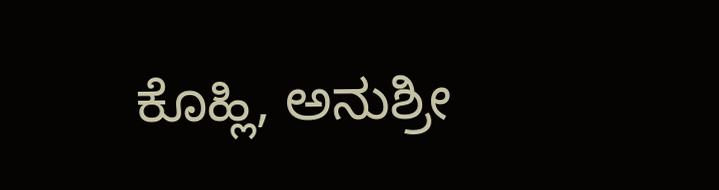ಕೊಹ್ಲಿ, ಅನುಶ್ರೀ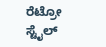ರೆಟ್ರೋ ಸ್ಟೈಲ್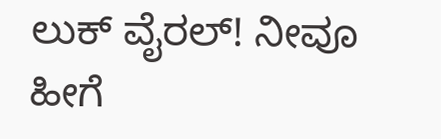ಲುಕ್ ವೈರಲ್! ನೀವೂ ಹೀಗೆ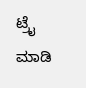ಟ್ರೈ ಮಾಡಿ